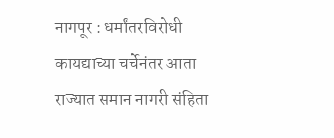नागपूर : धर्मांतरविरोधी कायद्याच्या चर्चेनंतर आता राज्यात समान नागरी संहिता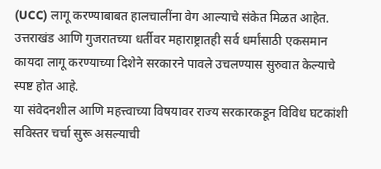(UCC) लागू करण्याबाबत हालचालींना वेग आल्याचे संकेत मिळत आहेत. उत्तराखंड आणि गुजरातच्या धर्तीवर महाराष्ट्रातही सर्व धर्मांसाठी एकसमान कायदा लागू करण्याच्या दिशेने सरकारने पावले उचलण्यास सुरुवात केल्याचे स्पष्ट होत आहे.
या संवेदनशील आणि महत्त्वाच्या विषयावर राज्य सरकारकडून विविध घटकांशी सविस्तर चर्चा सुरू असल्याची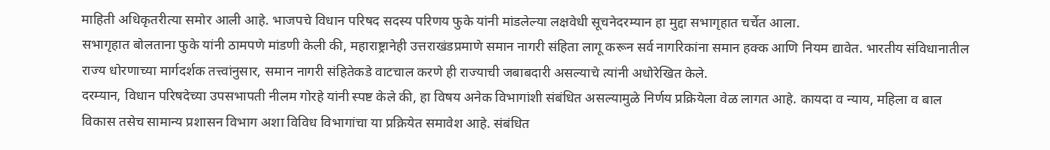माहिती अधिकृतरीत्या समोर आली आहे. भाजपचे विधान परिषद सदस्य परिणय फुके यांनी मांडलेल्या लक्षवेधी सूचनेदरम्यान हा मुद्दा सभागृहात चर्चेत आला.
सभागृहात बोलताना फुके यांनी ठामपणे मांडणी केली की, महाराष्ट्रानेही उत्तराखंडप्रमाणे समान नागरी संहिता लागू करून सर्व नागरिकांना समान हक्क आणि नियम द्यावेत. भारतीय संविधानातील राज्य धोरणाच्या मार्गदर्शक तत्त्वांनुसार, समान नागरी संहितेकडे वाटचाल करणे ही राज्याची जबाबदारी असल्याचे त्यांनी अधोरेखित केले.
दरम्यान, विधान परिषदेच्या उपसभापती नीलम गोरहे यांनी स्पष्ट केले की, हा विषय अनेक विभागांशी संबंधित असल्यामुळे निर्णय प्रक्रियेला वेळ लागत आहे. कायदा व न्याय, महिला व बाल विकास तसेच सामान्य प्रशासन विभाग अशा विविध विभागांचा या प्रक्रियेत समावेश आहे. संबंधित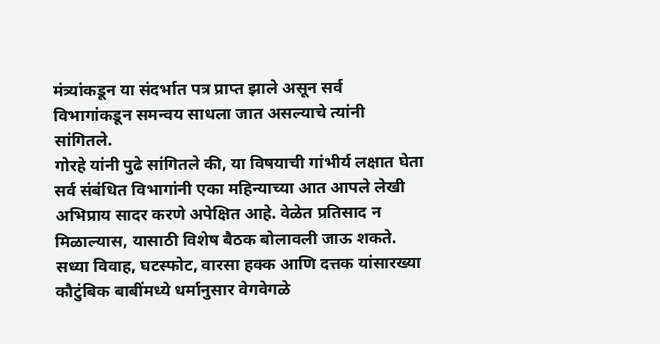मंत्र्यांकडून या संदर्भात पत्र प्राप्त झाले असून सर्व विभागांकडून समन्वय साधला जात असल्याचे त्यांनी सांगितले.
गोरहे यांनी पुढे सांगितले की, या विषयाची गांभीर्य लक्षात घेता सर्व संबंधित विभागांनी एका महिन्याच्या आत आपले लेखी अभिप्राय सादर करणे अपेक्षित आहे. वेळेत प्रतिसाद न मिळाल्यास, यासाठी विशेष बैठक बोलावली जाऊ शकते.
सध्या विवाह, घटस्फोट, वारसा हक्क आणि दत्तक यांसारख्या कौटुंबिक बाबींमध्ये धर्मानुसार वेगवेगळे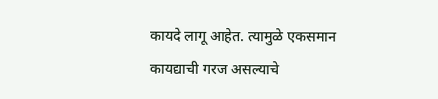कायदे लागू आहेत. त्यामुळे एकसमान कायद्याची गरज असल्याचे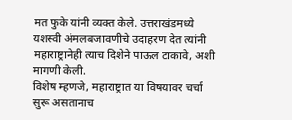मत फुके यांनी व्यक्त केले. उत्तराखंडमध्ये यशस्वी अंमलबजावणीचे उदाहरण देत त्यांनी महाराष्ट्रानेही त्याच दिशेने पाऊल टाकावे, अशी मागणी केली.
विशेष म्हणजे, महाराष्ट्रात या विषयावर चर्चा सुरू असतानाच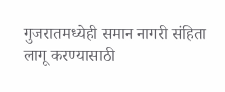गुजरातमध्येही समान नागरी संहिता लागू करण्यासाठी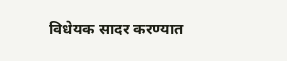विधेयक सादर करण्यात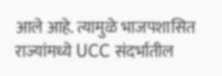आले आहे. त्यामुळे भाजपशासित राज्यांमध्ये UCC संदर्भातील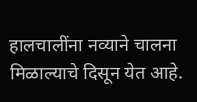हालचालींना नव्याने चालना मिळाल्याचे दिसून येत आहे.